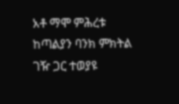አቶ ማሞ ምሕረቱ ከጣልያን ባንክ ምክትል ገዥ ጋር ተወያዩ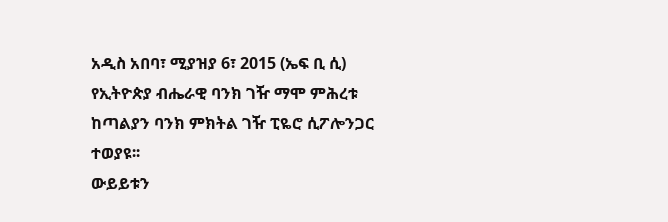አዲስ አበባ፣ ሚያዝያ 6፣ 2015 (ኤፍ ቢ ሲ) የኢትዮጵያ ብሔራዊ ባንክ ገዥ ማሞ ምሕረቱ ከጣልያን ባንክ ምክትል ገዥ ፒዬሮ ሲፖሎንጋር ተወያዩ፡፡
ውይይቱን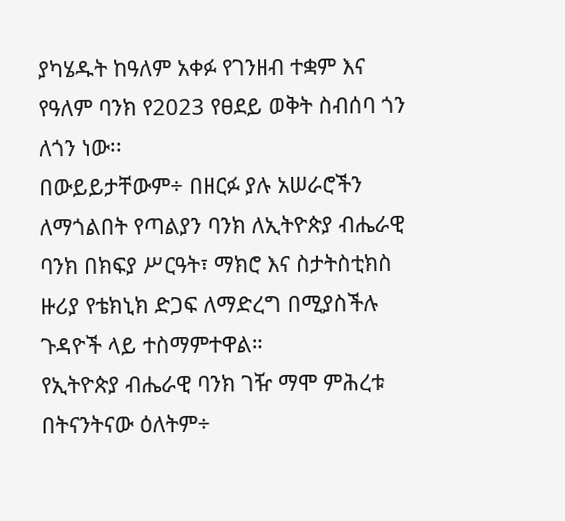ያካሄዱት ከዓለም አቀፉ የገንዘብ ተቋም እና የዓለም ባንክ የ2023 የፀደይ ወቅት ስብሰባ ጎን ለጎን ነው፡፡
በውይይታቸውም÷ በዘርፉ ያሉ አሠራሮችን ለማጎልበት የጣልያን ባንክ ለኢትዮጵያ ብሔራዊ ባንክ በክፍያ ሥርዓት፣ ማክሮ እና ስታትስቲክስ ዙሪያ የቴክኒክ ድጋፍ ለማድረግ በሚያስችሉ ጉዳዮች ላይ ተስማምተዋል።
የኢትዮጵያ ብሔራዊ ባንክ ገዥ ማሞ ምሕረቱ በትናንትናው ዕለትም÷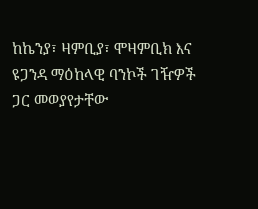ከኬንያ፣ ዛምቢያ፣ ሞዛምቢክ እና ዩጋንዳ ማዕከላዊ ባንኮች ገዥዎች ጋር መወያየታቸው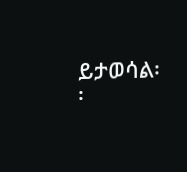ይታወሳል፡፡